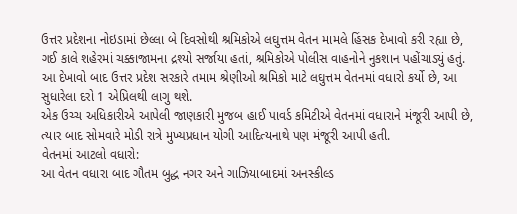ઉત્તર પ્રદેશના નોઇડામાં છેલ્લા બે દિવસોથી શ્રમિકોએ લઘુત્તમ વેતન મામલે હિંસક દેખાવો કરી રહ્યા છે, ગઈ કાલે શહેરમાં ચક્કાજામના દ્રશ્યો સર્જાયા હતાં, શ્રમિકોએ પોલીસ વાહનોને નુકશાન પહોંચાડ્યું હતું. આ દેખાવો બાદ ઉત્તર પ્રદેશ સરકારે તમામ શ્રેણીઓ શ્રમિકો માટે લઘુત્તમ વેતનમાં વધારો કર્યો છે, આ સુધારેલા દરો 1 એપ્રિલથી લાગુ થશે.
એક ઉચ્ચ અધિકારીએ આપેલી જાણકારી મુજબ હાઈ પાવર્ડ કમિટીએ વેતનમાં વધારાને મંજૂરી આપી છે, ત્યાર બાદ સોમવારે મોડી રાત્રે મુખ્યપ્રધાન યોગી આદિત્યનાથે પણ મંજૂરી આપી હતી.
વેતનમાં આટલો વધારો:
આ વેતન વધારા બાદ ગૌતમ બુદ્ધ નગર અને ગાઝિયાબાદમાં અનસ્કીલ્ડ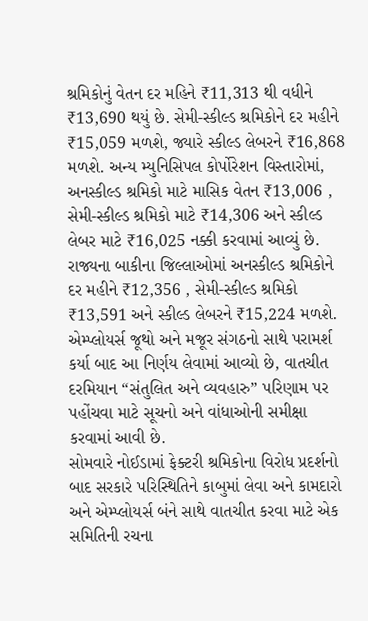શ્રમિકોનું વેતન દર મહિને ₹11,313 થી વધીને ₹13,690 થયું છે. સેમી-સ્કીલ્ડ શ્રમિકોને દર મહીને ₹15,059 મળશે, જ્યારે સ્કીલ્ડ લેબરને ₹16,868 મળશે. અન્ય મ્યુનિસિપલ કોર્પોરેશન વિસ્તારોમાં, અનસ્કીલ્ડ શ્રમિકો માટે માસિક વેતન ₹13,006 , સેમી-સ્કીલ્ડ શ્રમિકો માટે ₹14,306 અને સ્કીલ્ડ લેબર માટે ₹16,025 નક્કી કરવામાં આવ્યું છે.
રાજ્યના બાકીના જિલ્લાઓમાં અનસ્કીલ્ડ શ્રમિકોને દર મહીને ₹12,356 , સેમી-સ્કીલ્ડ શ્રમિકો ₹13,591 અને સ્કીલ્ડ લેબરને ₹15,224 મળશે. એમ્પ્લોયર્સ જૂથો અને મજૂર સંગઠનો સાથે પરામર્શ કર્યા બાદ આ નિર્ણય લેવામાં આવ્યો છે, વાતચીત દરમિયાન “સંતુલિત અને વ્યવહારુ” પરિણામ પર પહોંચવા માટે સૂચનો અને વાંધાઓની સમીક્ષા કરવામાં આવી છે.
સોમવારે નોઈડામાં ફેક્ટરી શ્રમિકોના વિરોધ પ્રદર્શનો બાદ સરકારે પરિસ્થિતિને કાબુમાં લેવા અને કામદારો અને એમ્પ્લોયર્સ બંને સાથે વાતચીત કરવા માટે એક સમિતિની રચના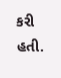કરી હતી.